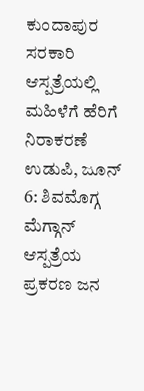ಕುಂದಾಪುರ ಸರಕಾರಿ ಆಸ್ಪತ್ರೆಯಲ್ಲಿ ಮಹಿಳೆಗೆ ಹೆರಿಗೆ ನಿರಾಕರಣೆ
ಉಡುಪಿ, ಜೂನ್ 6: ಶಿವಮೊಗ್ಗ ಮೆಗ್ಗಾನ್ ಆಸ್ಪತ್ರೆಯ ಪ್ರಕರಣ ಜನ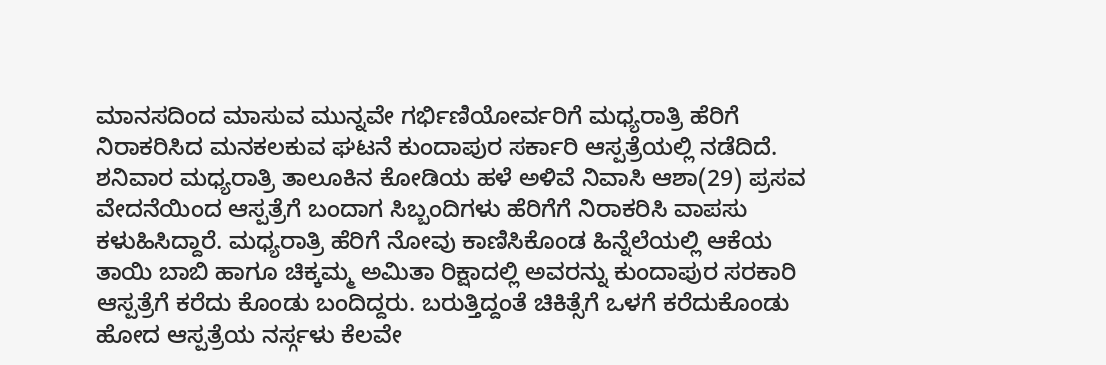ಮಾನಸದಿಂದ ಮಾಸುವ ಮುನ್ನವೇ ಗರ್ಭಿಣಿಯೋರ್ವರಿಗೆ ಮಧ್ಯರಾತ್ರಿ ಹೆರಿಗೆ ನಿರಾಕರಿಸಿದ ಮನಕಲಕುವ ಘಟನೆ ಕುಂದಾಪುರ ಸರ್ಕಾರಿ ಆಸ್ಪತ್ರೆಯಲ್ಲಿ ನಡೆದಿದೆ.
ಶನಿವಾರ ಮಧ್ಯರಾತ್ರಿ ತಾಲೂಕಿನ ಕೋಡಿಯ ಹಳೆ ಅಳಿವೆ ನಿವಾಸಿ ಆಶಾ(29) ಪ್ರಸವ ವೇದನೆಯಿಂದ ಆಸ್ಪತ್ರೆಗೆ ಬಂದಾಗ ಸಿಬ್ಬಂದಿಗಳು ಹೆರಿಗೆಗೆ ನಿರಾಕರಿಸಿ ವಾಪಸು ಕಳುಹಿಸಿದ್ದಾರೆ. ಮಧ್ಯರಾತ್ರಿ ಹೆರಿಗೆ ನೋವು ಕಾಣಿಸಿಕೊಂಡ ಹಿನ್ನೆಲೆಯಲ್ಲಿ ಆಕೆಯ ತಾಯಿ ಬಾಬಿ ಹಾಗೂ ಚಿಕ್ಕಮ್ಮ ಅಮಿತಾ ರಿಕ್ಷಾದಲ್ಲಿ ಅವರನ್ನು ಕುಂದಾಪುರ ಸರಕಾರಿ ಆಸ್ಪತ್ರೆಗೆ ಕರೆದು ಕೊಂಡು ಬಂದಿದ್ದರು. ಬರುತ್ತಿದ್ದಂತೆ ಚಿಕಿತ್ಸೆಗೆ ಒಳಗೆ ಕರೆದುಕೊಂಡು ಹೋದ ಆಸ್ಪತ್ರೆಯ ನರ್ಸ್ಗಳು ಕೆಲವೇ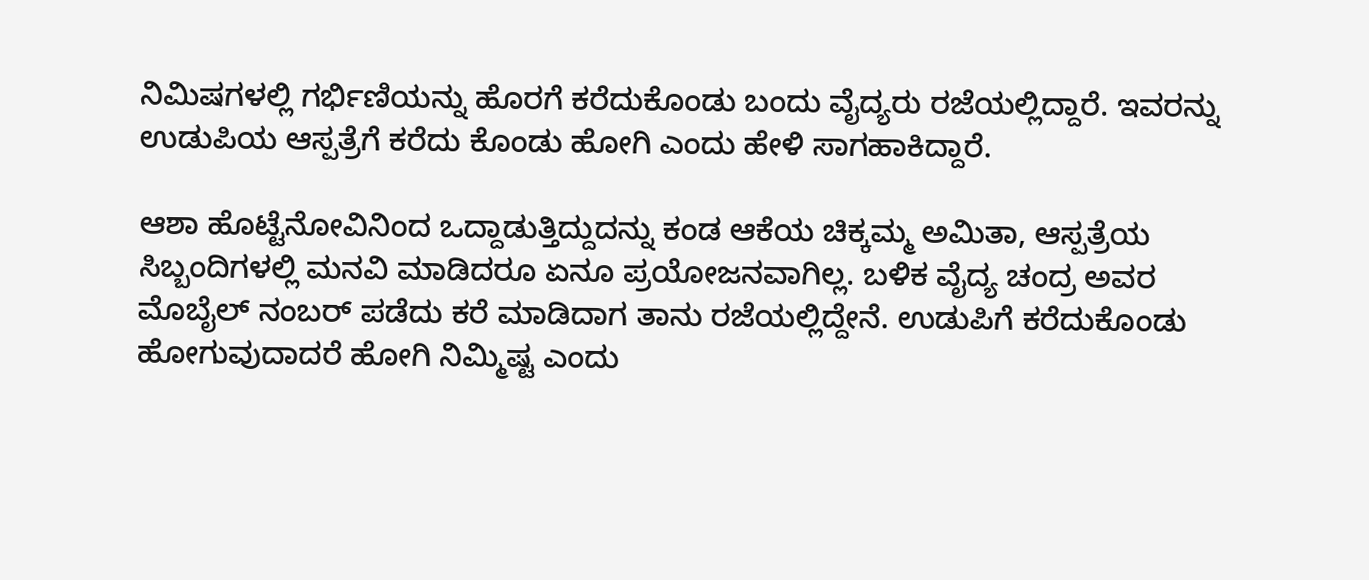ನಿಮಿಷಗಳಲ್ಲಿ ಗರ್ಭಿಣಿಯನ್ನು ಹೊರಗೆ ಕರೆದುಕೊಂಡು ಬಂದು ವೈದ್ಯರು ರಜೆಯಲ್ಲಿದ್ದಾರೆ. ಇವರನ್ನು ಉಡುಪಿಯ ಆಸ್ಪತ್ರೆಗೆ ಕರೆದು ಕೊಂಡು ಹೋಗಿ ಎಂದು ಹೇಳಿ ಸಾಗಹಾಕಿದ್ದಾರೆ.

ಆಶಾ ಹೊಟ್ಟೆನೋವಿನಿಂದ ಒದ್ದಾಡುತ್ತಿದ್ದುದನ್ನು ಕಂಡ ಆಕೆಯ ಚಿಕ್ಕಮ್ಮ ಅಮಿತಾ, ಆಸ್ಪತ್ರೆಯ ಸಿಬ್ಬಂದಿಗಳಲ್ಲಿ ಮನವಿ ಮಾಡಿದರೂ ಏನೂ ಪ್ರಯೋಜನವಾಗಿಲ್ಲ. ಬಳಿಕ ವೈದ್ಯ ಚಂದ್ರ ಅವರ ಮೊಬೈಲ್ ನಂಬರ್ ಪಡೆದು ಕರೆ ಮಾಡಿದಾಗ ತಾನು ರಜೆಯಲ್ಲಿದ್ದೇನೆ. ಉಡುಪಿಗೆ ಕರೆದುಕೊಂಡು ಹೋಗುವುದಾದರೆ ಹೋಗಿ ನಿಮ್ಮಿಷ್ಟ ಎಂದು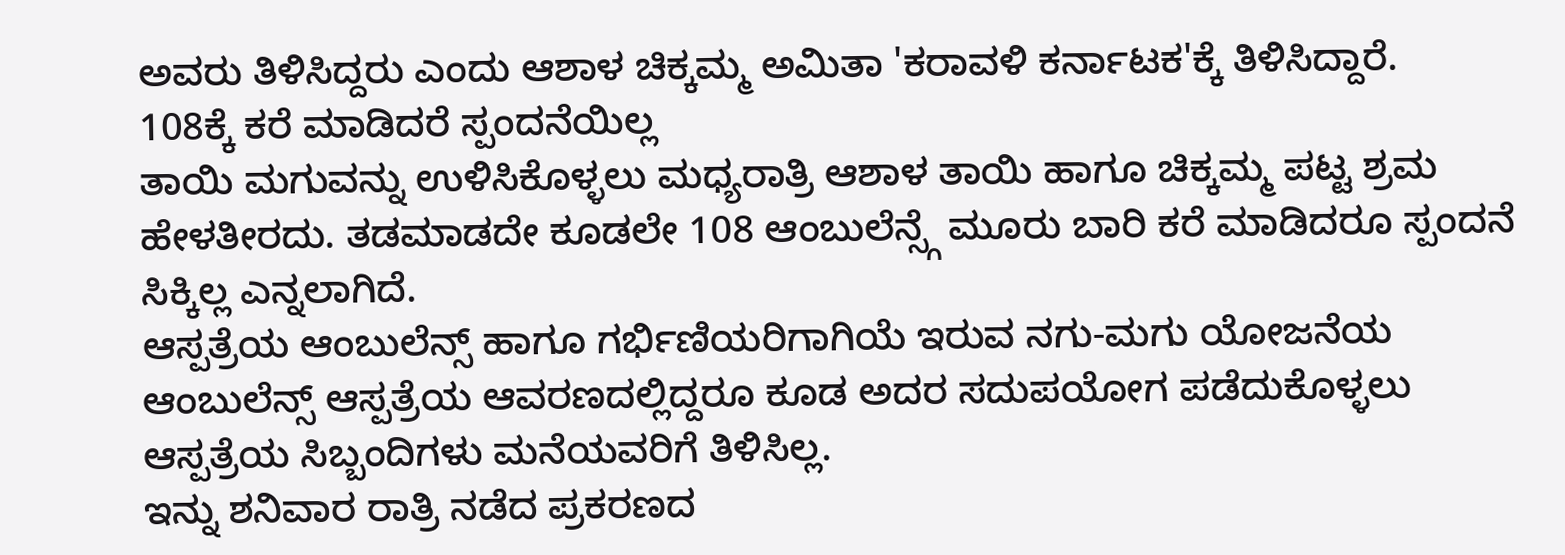ಅವರು ತಿಳಿಸಿದ್ದರು ಎಂದು ಆಶಾಳ ಚಿಕ್ಕಮ್ಮ ಅಮಿತಾ 'ಕರಾವಳಿ ಕರ್ನಾಟಕ'ಕ್ಕೆ ತಿಳಿಸಿದ್ದಾರೆ.
108ಕ್ಕೆ ಕರೆ ಮಾಡಿದರೆ ಸ್ಪಂದನೆಯಿಲ್ಲ
ತಾಯಿ ಮಗುವನ್ನು ಉಳಿಸಿಕೊಳ್ಳಲು ಮಧ್ಯರಾತ್ರಿ ಆಶಾಳ ತಾಯಿ ಹಾಗೂ ಚಿಕ್ಕಮ್ಮ ಪಟ್ಟ ಶ್ರಮ ಹೇಳತೀರದು. ತಡಮಾಡದೇ ಕೂಡಲೇ 108 ಆಂಬುಲೆನ್ಸ್ಗೆ ಮೂರು ಬಾರಿ ಕರೆ ಮಾಡಿದರೂ ಸ್ಪಂದನೆ ಸಿಕ್ಕಿಲ್ಲ ಎನ್ನಲಾಗಿದೆ.
ಆಸ್ಪತ್ರೆಯ ಆಂಬುಲೆನ್ಸ್ ಹಾಗೂ ಗರ್ಭಿಣಿಯರಿಗಾಗಿಯೆ ಇರುವ ನಗು-ಮಗು ಯೋಜನೆಯ ಆಂಬುಲೆನ್ಸ್ ಆಸ್ಪತ್ರೆಯ ಆವರಣದಲ್ಲಿದ್ದರೂ ಕೂಡ ಅದರ ಸದುಪಯೋಗ ಪಡೆದುಕೊಳ್ಳಲು ಆಸ್ಪತ್ರೆಯ ಸಿಬ್ಬಂದಿಗಳು ಮನೆಯವರಿಗೆ ತಿಳಿಸಿಲ್ಲ.
ಇನ್ನು ಶನಿವಾರ ರಾತ್ರಿ ನಡೆದ ಪ್ರಕರಣದ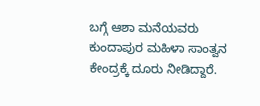ಬಗ್ಗೆ ಆಶಾ ಮನೆಯವರು ಕುಂದಾಪುರ ಮಹಿಳಾ ಸಾಂತ್ವನ ಕೇಂದ್ರಕ್ಕೆ ದೂರು ನೀಡಿದ್ದಾರೆ.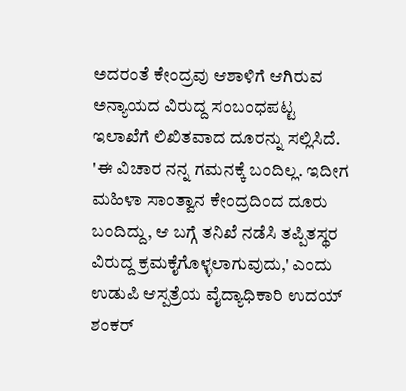ಅದರಂತೆ ಕೇಂದ್ರವು ಆಶಾಳಿಗೆ ಆಗಿರುವ ಅನ್ಯಾಯದ ವಿರುದ್ದ ಸಂಬಂಧಪಟ್ಟ ಇಲಾಖೆಗೆ ಲಿಖಿತವಾದ ದೂರನ್ನು ಸಲ್ಲಿಸಿದೆ. 'ಈ ವಿಚಾರ ನನ್ನ ಗಮನಕ್ಕೆ ಬಂದಿಲ್ಲ. ಇದೀಗ ಮಹಿಳಾ ಸಾಂತ್ವಾನ ಕೇಂದ್ರದಿಂದ ದೂರು ಬಂದಿದ್ದು, ಆ ಬಗ್ಗೆ ತನಿಖೆ ನಡೆಸಿ ತಪ್ಪಿತಸ್ಥರ ವಿರುದ್ದ ಕ್ರಮಕೈಗೊಳ್ಳಲಾಗುವುದು,' ಎಂದು ಉಡುಪಿ ಆಸ್ಪತ್ರೆಯ ವೈದ್ಯಾಧಿಕಾರಿ ಉದಯ್ ಶಂಕರ್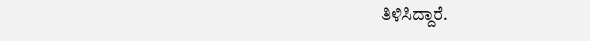ತಿಳಿಸಿದ್ದಾರೆ.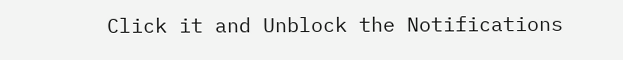Click it and Unblock the Notifications